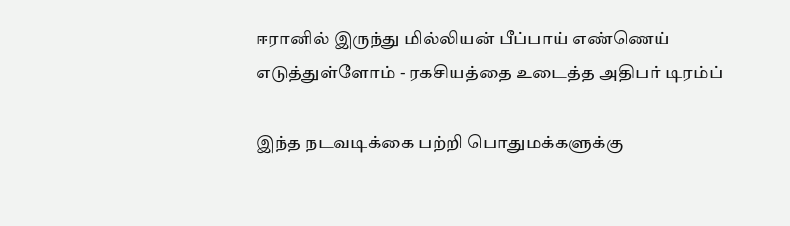ஈரானில் இருந்து மில்லியன் பீப்பாய் எண்ணெய் எடுத்துள்ளோம் - ரகசியத்தை உடைத்த அதிபர் டிரம்ப்

இந்த நடவடிக்கை பற்றி பொதுமக்களுக்கு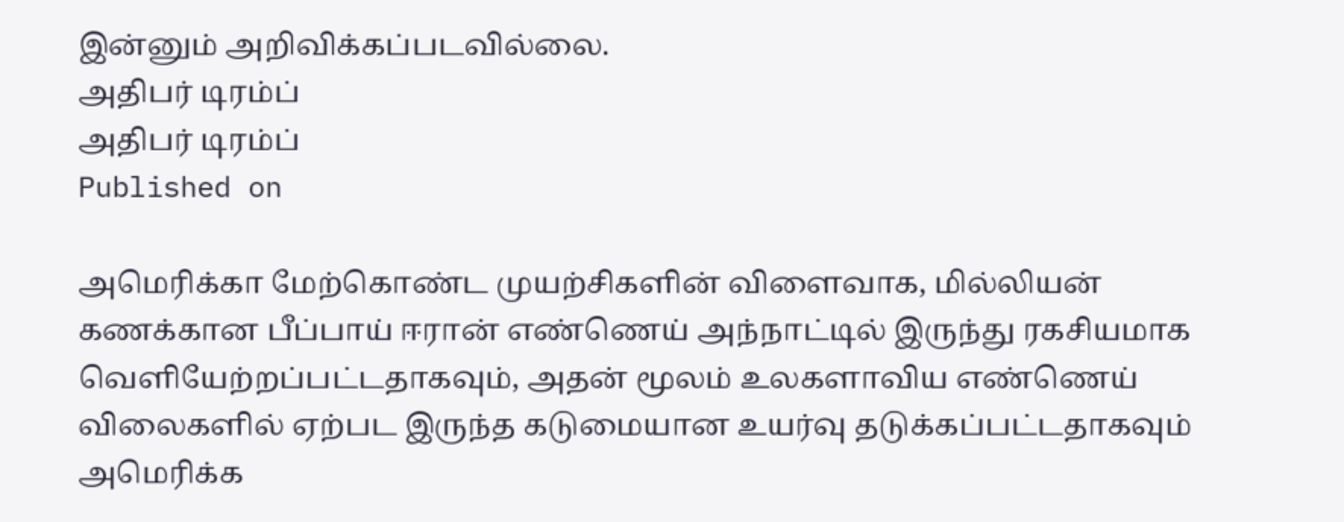இன்னும் அறிவிக்கப்படவில்லை.
அதிபர் டிரம்ப்
அதிபர் டிரம்ப்
Published on

அமெரிக்கா மேற்கொண்ட முயற்சிகளின் விளைவாக, மில்லியன் கணக்கான பீப்பாய் ஈரான் எண்ணெய் அந்நாட்டில் இருந்து ரகசியமாக வெளியேற்றப்பட்டதாகவும், அதன் மூலம் உலகளாவிய எண்ணெய் விலைகளில் ஏற்பட இருந்த கடுமையான உயர்வு தடுக்கப்பட்டதாகவும் அமெரிக்க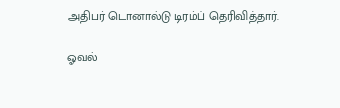அதிபர் டொனால்டு டிரம்ப் தெரிவித்தார்.

ஓவல்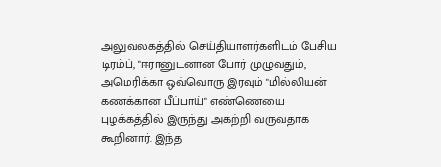அலுவலகத்தில் செய்தியாளர்களிடம் பேசிய டிரம்ப், "ஈரானுடனான போர் முழுவதும், அமெரிக்கா ஒவ்வொரு இரவும் "மில்லியன் கணக்கான பீப்பாய்" எண்ணெயை புழக்கத்தில் இருந்து அகற்றி வருவதாக கூறினார். இந்த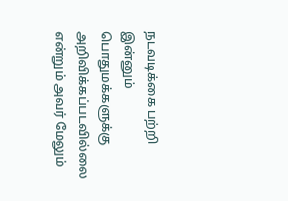நடவடிக்கை பற்றி இன்னும் பொதுமக்களுக்கு அறிவிக்கப்படவில்லை என்றும் அவர் மேலும்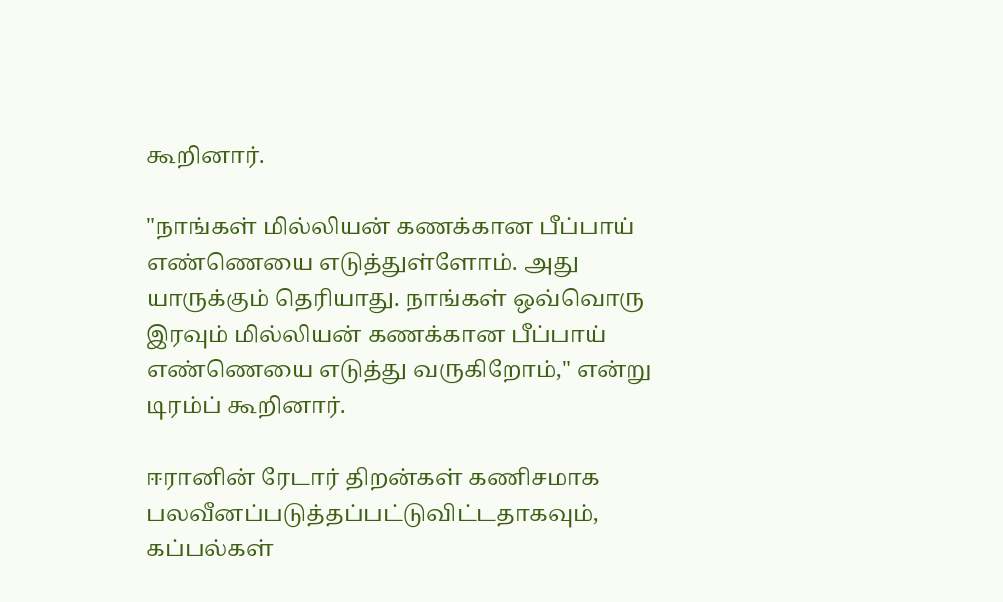கூறினார்.

"நாங்கள் மில்லியன் கணக்கான பீப்பாய் எண்ணெயை எடுத்துள்ளோம். அது யாருக்கும் தெரியாது. நாங்கள் ஒவ்வொரு இரவும் மில்லியன் கணக்கான பீப்பாய் எண்ணெயை எடுத்து வருகிறோம்," என்று டிரம்ப் கூறினார்.

ஈரானின் ரேடார் திறன்கள் கணிசமாக பலவீனப்படுத்தப்பட்டுவிட்டதாகவும், கப்பல்கள்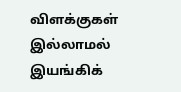விளக்குகள் இல்லாமல் இயங்கிக்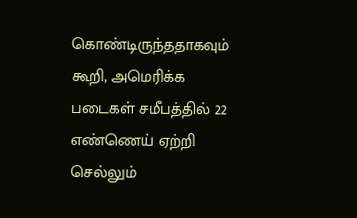கொண்டிருந்ததாகவும் கூறி, அமெரிக்க படைகள் சமீபத்தில் 22 எண்ணெய் ஏற்றி செல்லும்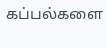கப்பல்களை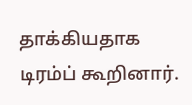தாக்கியதாக டிரம்ப் கூறினார்.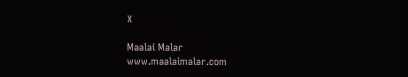X

Maalai Malar
www.maalaimalar.com